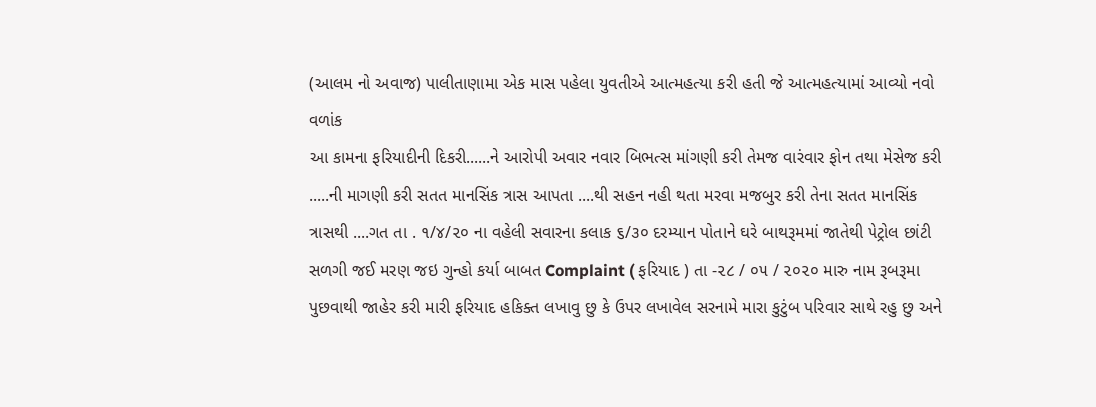(આલમ નો અવાજ) પાલીતાણામા એક માસ પહેલા યુવતીએ આત્મહત્યા કરી હતી જે આત્મહત્યામાં આવ્યો નવો વળાંક
આ કામના ફરિયાદીની દિકરી......ને આરોપી અવાર નવાર બિભત્સ માંગણી કરી તેમજ વારંવાર ફોન તથા મેસેજ કરી .....ની માગણી કરી સતત માનસિંક ત્રાસ આપતા ....થી સહન નહી થતા મરવા મજબુર કરી તેના સતત માનસિંક ત્રાસથી ....ગત તા . ૧/૪/૨૦ ના વહેલી સવારના કલાક ૬/૩૦ દરમ્યાન પોતાને ઘરે બાથરૂમમાં જાતેથી પેટ્રોલ છાંટી સળગી જઈ મરણ જઇ ગુન્હો કર્યા બાબત Complaint ( ફરિયાદ ) તા -૨૮ / ૦૫ / ૨૦૨૦ મારુ નામ રૂબરૂમા પુછવાથી જાહેર કરી મારી ફરિયાદ હકિક્ત લખાવુ છુ કે ઉપર લખાવેલ સરનામે મારા કુટુંબ પરિવાર સાથે રહુ છુ અને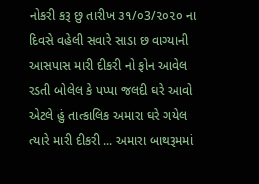નોકરી કરૂ છુ તારીખ ૩૧/૦3/૨૦૨૦ ના દિવસે વહેલી સવારે સાડા છ વાગ્યાની આસપાસ મારી દીકરી નો ફોન આવેલ રડતી બોલેલ કે પપ્પા જલદી ઘરે આવો એટલે હું તાત્કાલિક અમારા ઘરે ગયેલ ત્યારે મારી દીકરી ... અમારા બાથરૂમમાં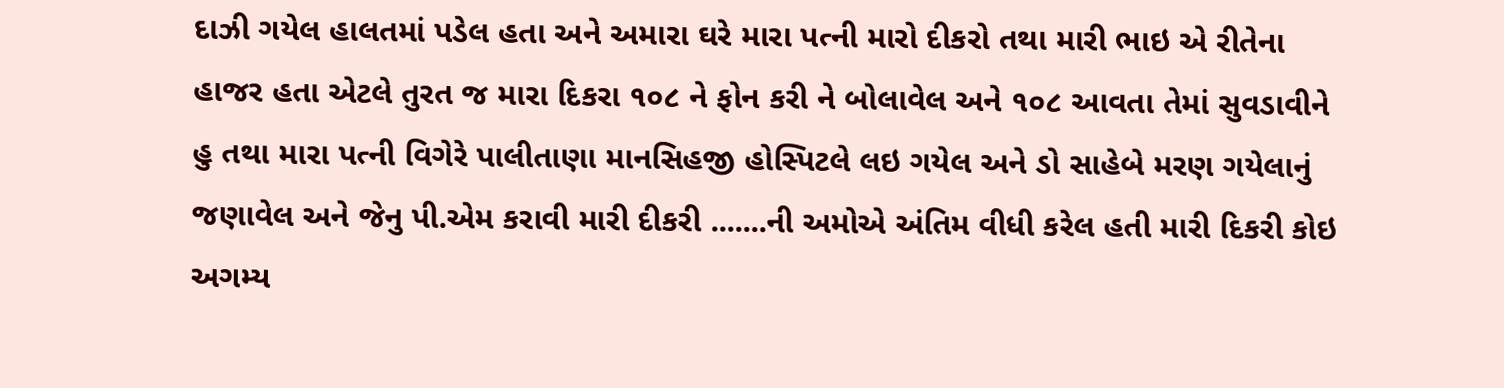દાઝી ગયેલ હાલતમાં પડેલ હતા અને અમારા ઘરે મારા પત્ની મારો દીકરો તથા મારી ભાઇ એ રીતેના હાજર હતા એટલે તુરત જ મારા દિકરા ૧૦૮ ને ફોન કરી ને બોલાવેલ અને ૧૦૮ આવતા તેમાં સુવડાવીને હુ તથા મારા પત્ની વિગેરે પાલીતાણા માનસિહજી હોસ્પિટલે લઇ ગયેલ અને ડો સાહેબે મરણ ગયેલાનું જણાવેલ અને જેનુ પી.એમ કરાવી મારી દીકરી .......ની અમોએ અંતિમ વીધી કરેલ હતી મારી દિકરી કોઇ અગમ્ય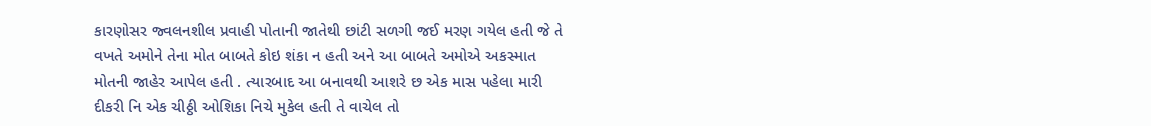કારણોસર જ્વલનશીલ પ્રવાહી પોતાની જાતેથી છાંટી સળગી જઈ મરણ ગયેલ હતી જે તે વખતે અમોને તેના મોત બાબતે કોઇ શંકા ન હતી અને આ બાબતે અમોએ અકસ્માત મોતની જાહેર આપેલ હતી . ત્યારબાદ આ બનાવથી આશરે છ એક માસ પહેલા મારી દીકરી નિ એક ચીઠ્ઠી ઓશિકા નિચે મુકેલ હતી તે વાચેલ તો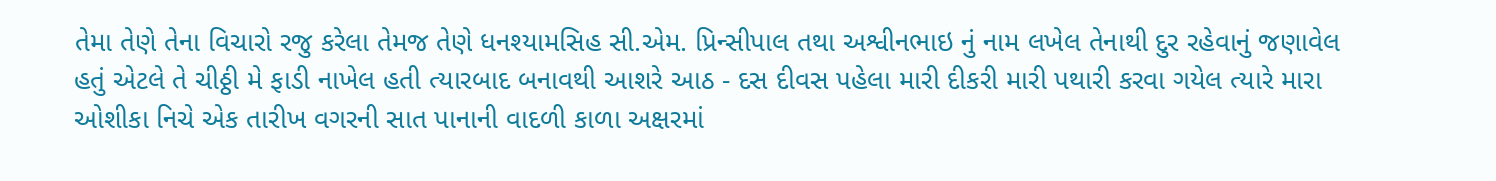તેમા તેણે તેના વિચારો રજુ કરેલા તેમજ તેણે ધનશ્યામસિહ સી.એમ. પ્રિન્સીપાલ તથા અશ્વીનભાઇ નું નામ લખેલ તેનાથી દુર રહેવાનું જણાવેલ હતું એટલે તે ચીઠ્ઠી મે ફાડી નાખેલ હતી ત્યારબાદ બનાવથી આશરે આઠ - દસ દીવસ પહેલા મારી દીકરી મારી પથારી કરવા ગયેલ ત્યારે મારા ઓશીકા નિચે એક તારીખ વગરની સાત પાનાની વાદળી કાળા અક્ષરમાં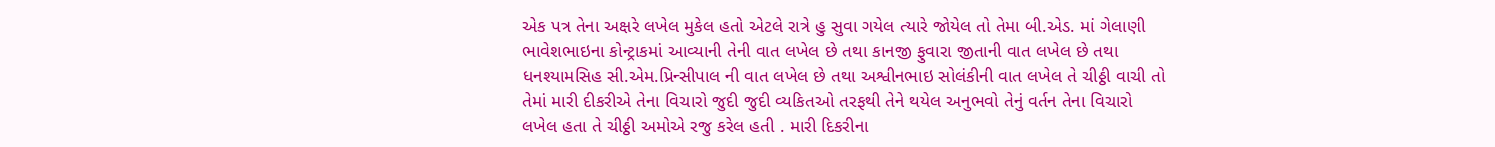એક પત્ર તેના અક્ષરે લખેલ મુકેલ હતો એટલે રાત્રે હુ સુવા ગયેલ ત્યારે જોયેલ તો તેમા બી.એડ. માં ગેલાણી ભાવેશભાઇના કોન્ટ્રાકમાં આવ્યાની તેની વાત લખેલ છે તથા કાનજી ફુવારા જીતાની વાત લખેલ છે તથા ધનશ્યામસિહ સી.એમ.પ્રિન્સીપાલ ની વાત લખેલ છે તથા અશ્વીનભાઇ સોલંકીની વાત લખેલ તે ચીઠ્ઠી વાચી તો તેમાં મારી દીકરીએ તેના વિચારો જુદી જુદી વ્યકિતઓ તરફથી તેને થયેલ અનુભવો તેનું વર્તન તેના વિચારો લખેલ હતા તે ચીઠ્ઠી અમોએ રજુ કરેલ હતી . મારી દિકરીના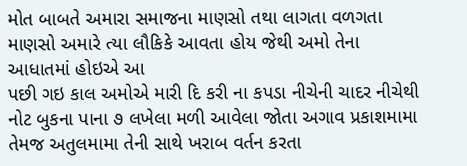મોત બાબતે અમારા સમાજના માણસો તથા લાગતા વળગતા માણસો અમારે ત્યા લૌકિકે આવતા હોય જેથી અમો તેના આધાતમાં હોઇએ આ
પછી ગઇ કાલ અમોએ મારી દિ કરી ના કપડા નીચેની ચાદર નીચેથી નોટ બુકના પાના ૭ લખેલા મળી આવેલા જોતા અગાવ પ્રકાશમામા તેમજ અતુલમામા તેની સાથે ખરાબ વર્તન કરતા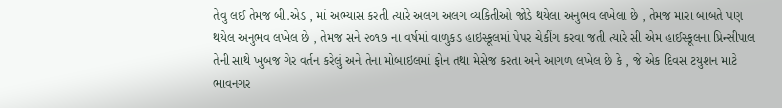તેવુ લઈ તેમજ બી.એડ , માં અભ્યાસ કરતી ત્યારે અલગ અલગ વ્યકિતીઓ જોડે થયેલા અનુભવ લખેલા છે , તેમજ મારા બાબતે પણ થયેલ અનુભવ લખેલ છે , તેમજ સને ૨૦૧૭ ના વર્ષમાં વાળુકડ હાઇસ્કૂલમાં પેપર ચેકીંગ કરવા જતી ત્યારે સી એમ હાઈસ્કૂલના પ્રિન્સીપાલ તેની સાથે ખુબજ ગેર વર્તન કરેલું અને તેના મોબાઇલમાં ફોન તથા મેસેજ કરતા અને આગળ લખેલ છે કે , જે એક દિવસ ટયુશન માટે ભાવનગર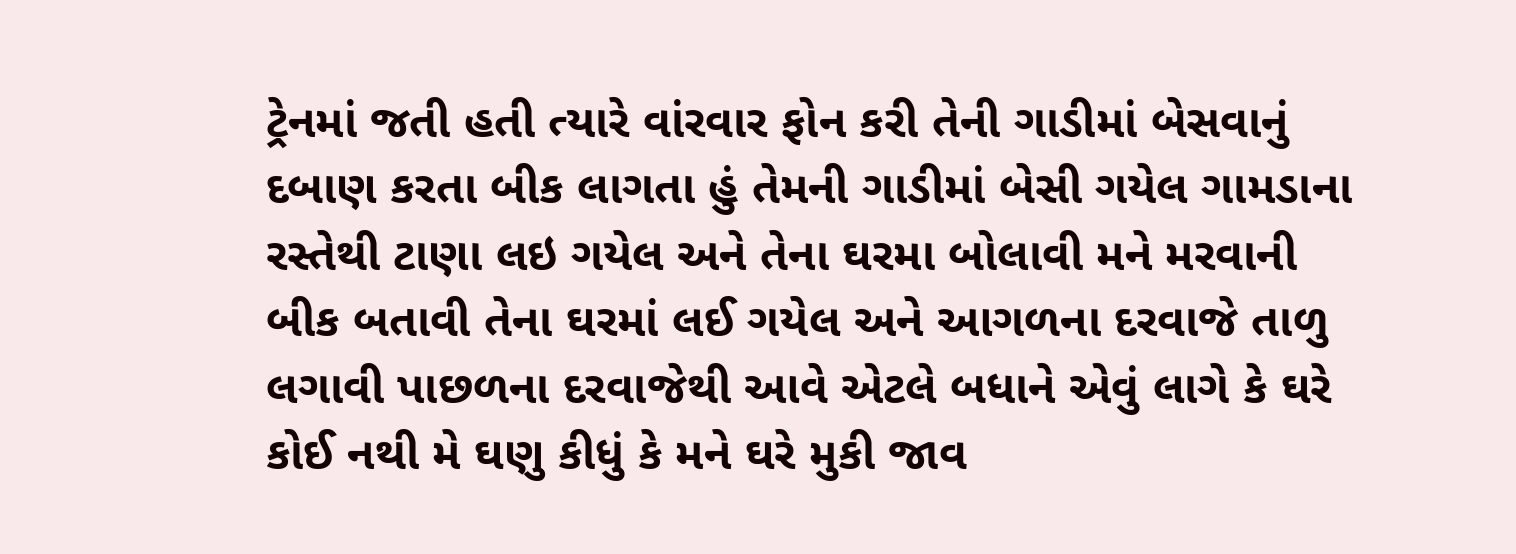ટ્રેનમાં જતી હતી ત્યારે વાંરવાર ફોન કરી તેની ગાડીમાં બેસવાનું દબાણ કરતા બીક લાગતા હું તેમની ગાડીમાં બેસી ગયેલ ગામડાના રસ્તેથી ટાણા લઇ ગયેલ અને તેના ઘરમા બોલાવી મને મરવાની બીક બતાવી તેના ઘરમાં લઈ ગયેલ અને આગળના દરવાજે તાળુ લગાવી પાછળના દરવાજેથી આવે એટલે બધાને એવું લાગે કે ઘરે કોઈ નથી મે ઘણુ કીધું કે મને ઘરે મુકી જાવ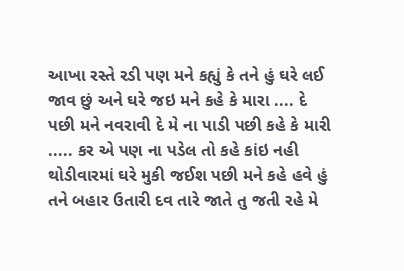આખા રસ્તે રડી પણ મને કહ્યું કે તને હું ઘરે લઈ જાવ છું અને ઘરે જઇ મને કહે કે મારા .... દે પછી મને નવરાવી દે મે ના પાડી પછી કહે કે મારી ..... કર એ પણ ના પડેલ તો કહે કાંઇ નહી થોડીવારમાં ઘરે મુકી જઈશ પછી મને કહે હવે હું તને બહાર ઉતારી દવ તારે જાતે તુ જતી રહે મે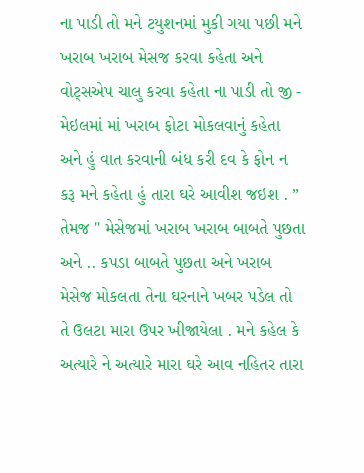ના પાડી તો મને ટયુશનમાં મુકી ગયા પછી મને ખરાબ ખરાબ મેસજ કરવા કહેતા અને વોટ્સએપ ચાલુ કરવા કહેતા ના પાડી તો જી - મેઇલમાં માં ખરાબ ફોટા મોકલવાનું કહેતા અને હું વાત કરવાની બંધ કરી દવ કે ફોન ન કરૂ મને કહેતા હું તારા ઘરે આવીશ જઇશ . ” તેમજ " મેસેજમાં ખરાબ ખરાબ બાબતે પુછતા અને .. કપડા બાબતે પુછતા અને ખરાબ મેસેજ મોકલતા તેના ઘરનાને ખબર પડેલ તો તે ઉલટા મારા ઉપર ખીજાયેલા . મને કહેલ કે અત્યારે ને અત્યારે મારા ઘરે આવ નહિતર તારા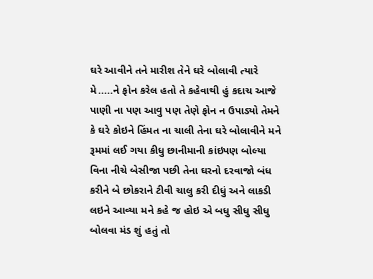ઘરે આવીને તને મારીશ તેને ઘરે બોલાવી ત્યારે મે.....ને ફોન કરેલ હતો તે કહેવાથી હું કદાચ આજે પાણી ના પણ આવુ પણ તેણે ફોન ન ઉપાડ્યો તેમને કે ઘરે કોઇને હિંમત ના ચાલી તેના ઘરે બોલાવીને મને રૂમમાં લઈ ગયા કીધુ છાનીમાની કાંઇપણ બોલ્યા વિના નીચે બેસીજા પછી તેના ઘરનો દરવાજો બંધ કરીને બે છોકરાને ટીવી ચાલુ કરી દીધું અને લાકડી લઇને આવ્યા મને કહે જ હોઇ એ બધુ સીધુ સીધુ બોલવા મંડ શું હતું તો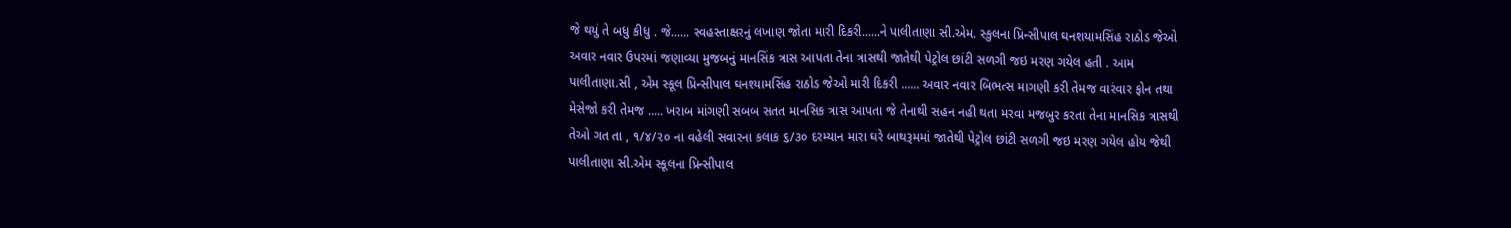જે થયું તે બધુ કીધુ . જે...... સ્વહસ્તાક્ષરનું લખાણ જોતા મારી દિકરી......ને પાલીતાણા સી.એમ. સ્કુલના પ્રિન્સીપાલ ઘનશયામસિંહ રાઠોડ જેઓ અવાર નવાર ઉપરમાં જણાવ્યા મુજબનું માનસિંક ત્રાસ આપતા તેના ત્રાસથી જાતેથી પેટ્રોલ છાંટી સળગી જઇ મરણ ગયેલ હતી . આમ પાલીતાણા.સી , એમ સ્કૂલ પ્રિન્સીપાલ ઘનશ્યામસિંહ રાઠોડ જેઓ મારી દિકરી ...... અવાર નવાર બિભત્સ માગણી કરી તેમજ વારંવાર ફોન તથા મેસેજો કરી તેમજ ..... ખરાબ માંગણી સબબ સતત માનસિક ત્રાસ આપતા જે તેનાથી સહન નહી થતા મરવા મજબુર કરતા તેના માનસિક ત્રાસથી તેઓ ગત તા , ૧/૪/૨૦ ના વહેલી સવારના કલાક ૬/૩૦ દરમ્યાન મારા ઘરે બાથરૂમમાં જાતેથી પેટ્રોલ છાંટી સળગી જઇ મરણ ગયેલ હોય જેથી પાલીતાણા સી.એમ સ્કૂલના પ્રિન્સીપાલ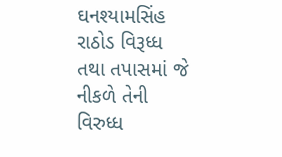ઘનશ્યામસિંહ રાઠોડ વિરૂધ્ધ તથા તપાસમાં જે નીકળે તેની વિરુધ્ધ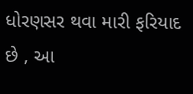ધોરણસર થવા મારી ફરિયાદ છે , આ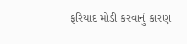ફરિયાદ મોડી કરવાનું કારણ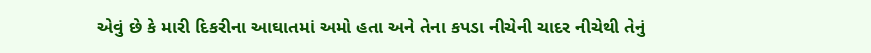એવું છે કે મારી દિકરીના આઘાતમાં અમો હતા અને તેના કપડા નીચેની ચાદર નીચેથી તેનું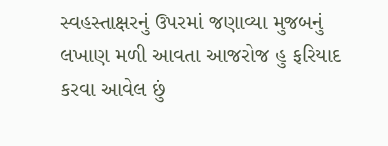સ્વહસ્તાક્ષરનું ઉપરમાં જણાવ્યા મુજબનું લખાણ મળી આવતા આજરોજ હુ ફરિયાદ કરવા આવેલ છું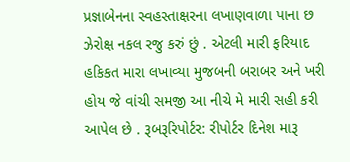પ્રજ્ઞાબેનના સ્વહસ્તાક્ષરના લખાણવાળા પાના છ ઝેરોક્ષ નકલ રજુ કરું છું . એટલી મારી ફરિયાદ હકિકત મારા લખાવ્યા મુજબની બરાબર અને ખરી હોય જે વાંચી સમજી આ નીચે મે મારી સહી કરી આપેલ છે . રૂબરૂરિપોર્ટર: રીપોર્ટર દિનેશ મારૂ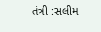તંત્રી :સલીમ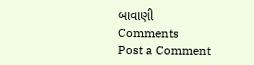બાવાણી
Comments
Post a Comment